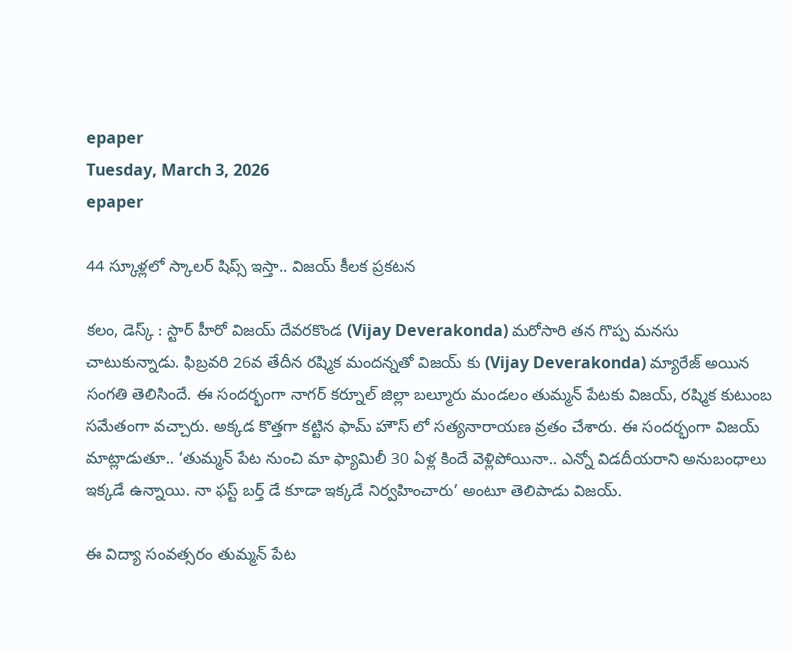epaper
Tuesday, March 3, 2026
epaper

44 స్కూళ్లలో స్కాలర్ షిప్స్ ఇస్తా.. విజయ్ కీలక ప్రకటన

కలం, డెస్క్ : స్టార్ హీరో విజయ్ దేవరకొండ (Vijay Deverakonda) మరోసారి తన గొప్ప మనసు చాటుకున్నాడు. ఫిబ్రవరి 26వ తేదీన రష్మిక మందన్నతో విజయ్ కు (Vijay Deverakonda) మ్యారేజ్ అయిన సంగతి తెలిసిందే. ఈ సందర్భంగా నాగర్ కర్నూల్ జిల్లా బల్మూరు మండలం తుమ్మన్ పేటకు విజయ్, రష్మిక కుటుంబ సమేతంగా వచ్చారు. అక్కడ కొత్తగా కట్టిన ఫామ్ హౌస్ లో సత్యనారాయణ వ్రతం చేశారు. ఈ సందర్భంగా విజయ్ మాట్లాడుతూ.. ‘తుమ్మన్ పేట నుంచి మా ఫ్యామిలీ 30 ఏళ్ల కిందే వెళ్లిపోయినా.. ఎన్నో విడదీయరాని అనుబంధాలు ఇక్కడే ఉన్నాయి. నా ఫస్ట్ బర్త్ డే కూడా ఇక్కడే నిర్వహించారు’ అంటూ తెలిపాడు విజయ్.

ఈ విద్యా సంవత్సరం తుమ్మన్ పేట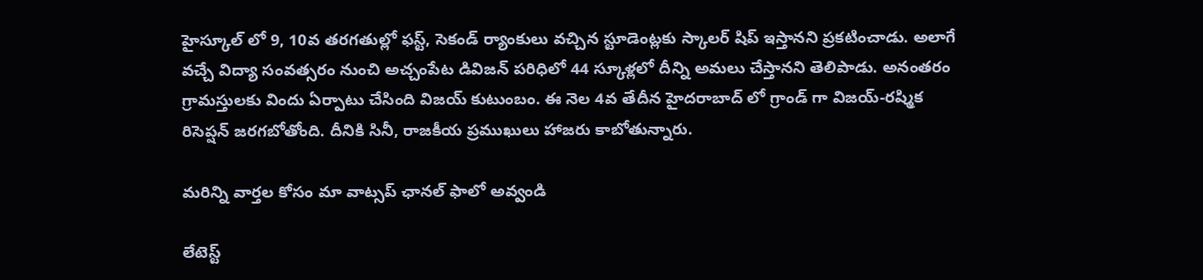హైస్కూల్ లో 9, 10వ తరగతుల్లో ఫస్ట్, సెకండ్ ర్యాంకులు వచ్చిన స్టూడెంట్లకు స్కాలర్ షిప్ ఇస్తానని ప్రకటించాడు. అలాగే వచ్చే విద్యా సంవత్సరం నుంచి అచ్చంపేట డివిజన్‌ పరిధిలో 44 స్కూళ్లలో దీన్ని అమలు చేస్తానని తెలిపాడు. అనంతరం గ్రామస్తులకు విందు ఏర్పాటు చేసింది విజయ్ కుటుంబం. ఈ నెల 4వ తేదీన హైదరాబాద్ లో గ్రాండ్ గా విజయ్-రష్మిక రిసెప్షన్ జరగబోతోంది. దీనికి సినీ, రాజకీయ ప్రముఖులు హాజరు కాబోతున్నారు.

మ‌రిన్ని వార్త‌ల కోసం మా వాట్స‌ప్ ఛాన‌ల్ ఫాలో అవ్వండి

లేటెస్ట్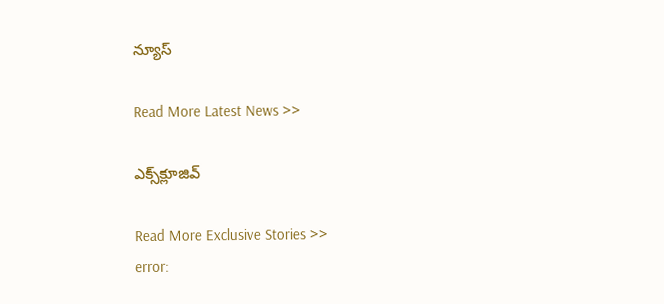న్యూస్‌

Read More Latest News >>

ఎక్స్‌క్లూజివ్‌

Read More Exclusive Stories >>
error: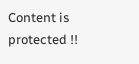Content is protected !!